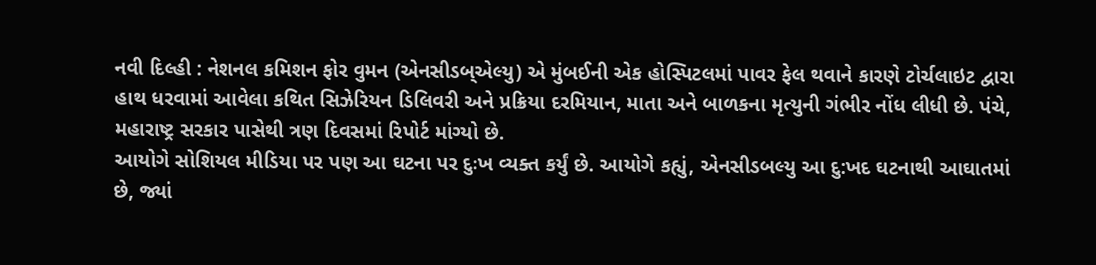નવી દિલ્હી : નેશનલ કમિશન ફોર વુમન (એનસીડબ્એલ્યુ) એ મુંબઈની એક હોસ્પિટલમાં પાવર ફેલ થવાને કારણે ટોર્ચલાઇટ દ્વારા હાથ ધરવામાં આવેલા કથિત સિઝેરિયન ડિલિવરી અને પ્રક્રિયા દરમિયાન, માતા અને બાળકના મૃત્યુની ગંભીર નોંધ લીધી છે. પંચે, મહારાષ્ટ્ર સરકાર પાસેથી ત્રણ દિવસમાં રિપોર્ટ માંગ્યો છે.
આયોગે સોશિયલ મીડિયા પર પણ આ ઘટના પર દુઃખ વ્યક્ત કર્યું છે. આયોગે કહ્યું, એનસીડબલ્યુ આ દુ:ખદ ઘટનાથી આઘાતમાં છે, જ્યાં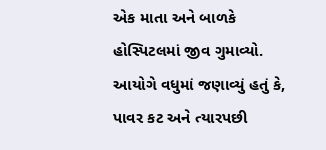એક માતા અને બાળકે હોસ્પિટલમાં જીવ ગુમાવ્યો.
આયોગે વધુમાં જણાવ્યું હતું કે, પાવર કટ અને ત્યારપછી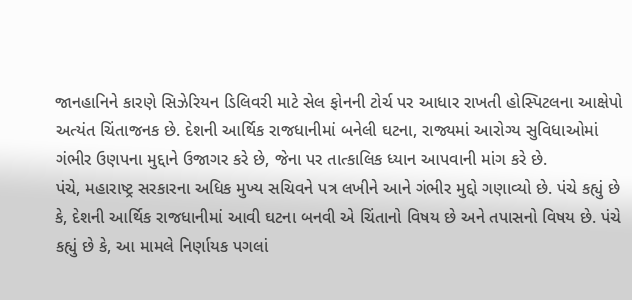જાનહાનિને કારણે સિઝેરિયન ડિલિવરી માટે સેલ ફોનની ટોર્ચ પર આધાર રાખતી હોસ્પિટલના આક્ષેપો અત્યંત ચિંતાજનક છે. દેશની આર્થિક રાજધાનીમાં બનેલી ઘટના, રાજ્યમાં આરોગ્ય સુવિધાઓમાં ગંભીર ઉણપના મુદ્દાને ઉજાગર કરે છે, જેના પર તાત્કાલિક ધ્યાન આપવાની માંગ કરે છે.
પંચે, મહારાષ્ટ્ર સરકારના અધિક મુખ્ય સચિવને પત્ર લખીને આને ગંભીર મુદ્દો ગણાવ્યો છે. પંચે કહ્યું છે કે, દેશની આર્થિક રાજધાનીમાં આવી ઘટના બનવી એ ચિંતાનો વિષય છે અને તપાસનો વિષય છે. પંચે કહ્યું છે કે, આ મામલે નિર્ણાયક પગલાં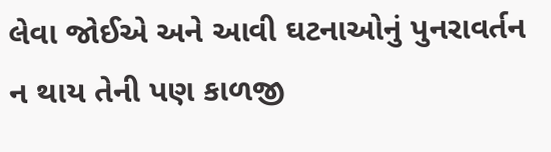લેવા જોઈએ અને આવી ઘટનાઓનું પુનરાવર્તન ન થાય તેની પણ કાળજી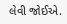લેવી જોઈએ.